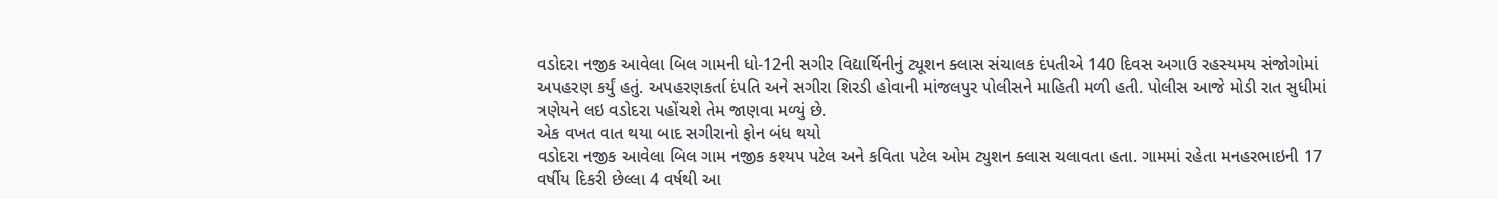વડોદરા નજીક આવેલા બિલ ગામની ધો-12ની સગીર વિદ્યાર્થિનીનું ટ્યૂશન ક્લાસ સંચાલક દંપતીએ 140 દિવસ અગાઉ રહસ્યમય સંજોગોમાં અપહરણ કર્યું હતું. અપહરણકર્તા દંપતિ અને સગીરા શિરડી હોવાની માંજલપુર પોલીસને માહિતી મળી હતી. પોલીસ આજે મોડી રાત સુધીમાં ત્રણેયને લઇ વડોદરા પહોંચશે તેમ જાણવા મળ્યું છે.
એક વખત વાત થયા બાદ સગીરાનો ફોન બંધ થયો
વડોદરા નજીક આવેલા બિલ ગામ નજીક કશ્યપ પટેલ અને કવિતા પટેલ ઓમ ટ્યુશન ક્લાસ ચલાવતા હતા. ગામમાં રહેતા મનહરભાઇની 17 વર્ષીય દિકરી છેલ્લા 4 વર્ષથી આ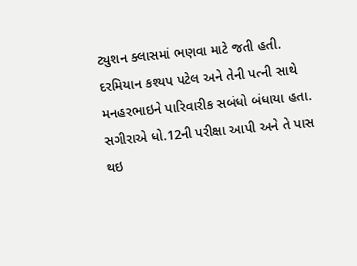ટ્યુશન ક્લાસમાં ભણવા માટે જતી હતી. દરમિયાન કશ્યપ પટેલ અને તેની પત્ની સાથે મનહરભાઇને પારિવારીક સબંધો બંધાયા હતા. સગીરાએ ધો.12ની પરીક્ષા આપી અને તે પાસ થઇ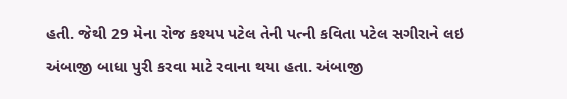હતી. જેથી 29 મેના રોજ કશ્યપ પટેલ તેની પત્ની કવિતા પટેલ સગીરાને લઇ અંબાજી બાધા પુરી કરવા માટે રવાના થયા હતા. અંબાજી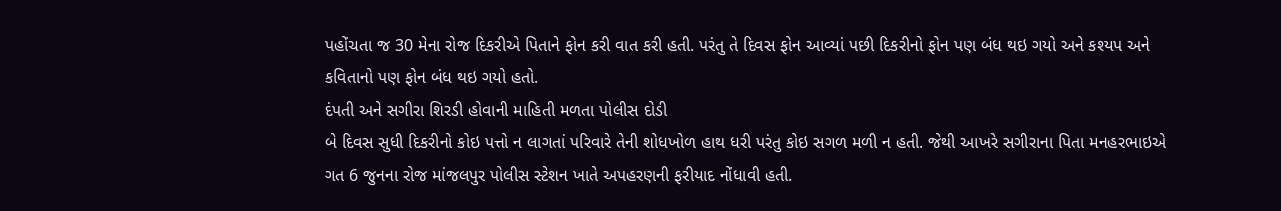પહોંચતા જ 30 મેના રોજ દિકરીએ પિતાને ફોન કરી વાત કરી હતી. પરંતુ તે દિવસ ફોન આવ્યાં પછી દિકરીનો ફોન પણ બંધ થઇ ગયો અને કશ્યપ અને કવિતાનો પણ ફોન બંધ થઇ ગયો હતો.
દંપતી અને સગીરા શિરડી હોવાની માહિતી મળતા પોલીસ દોડી
બે દિવસ સુધી દિકરીનો કોઇ પત્તો ન લાગતાં પરિવારે તેની શોધખોળ હાથ ધરી પરંતુ કોઇ સગળ મળી ન હતી. જેથી આખરે સગીરાના પિતા મનહરભાઇએ ગત 6 જુનના રોજ માંજલપુર પોલીસ સ્ટેશન ખાતે અપહરણની ફરીયાદ નોંધાવી હતી.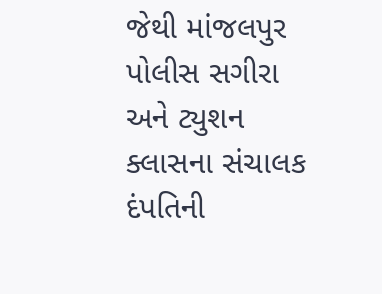જેથી માંજલપુર પોલીસ સગીરા અને ટ્યુશન ક્લાસના સંચાલક દંપતિની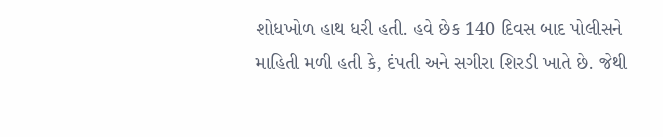શોધખોળ હાથ ધરી હતી. હવે છેક 140 દિવસ બાદ પોલીસને માહિતી મળી હતી કે, દંપતી અને સગીરા શિરડી ખાતે છે. જેથી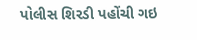પોલીસ શિરડી પહોંચી ગઇ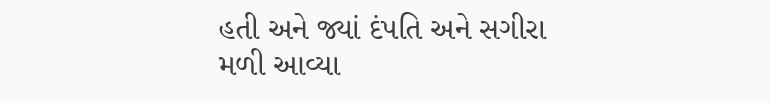હતી અને જ્યાં દંપતિ અને સગીરા મળી આવ્યા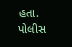હતા. પોલીસ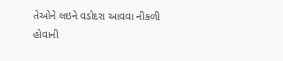તેઓને લઇને વડોદરા આવવા નીકળી હોવાની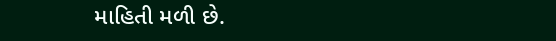માહિતી મળી છે.